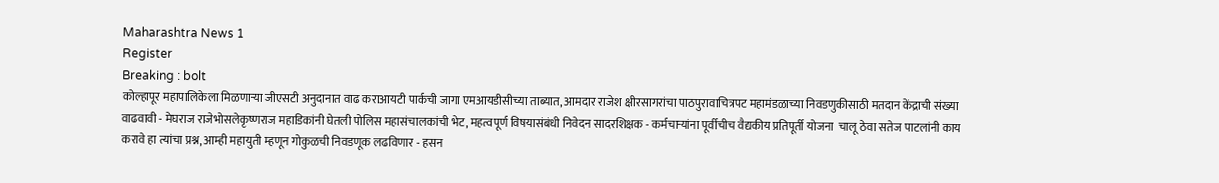Maharashtra News 1
Register
Breaking : bolt
कोल्हापूर महापालिकेला मिळणाऱ्या जीएसटी अनुदानात वाढ कराआयटी पार्कची जागा एमआयडीसीच्या ताब्यात, आमदार राजेश क्षीरसागरांचा पाठपुरावाचित्रपट महामंडळाच्या निवडणुकीसाठी मतदान केंद्राची संख्या वाढवावी - मेघराज राजेभोसलेकृष्णराज महाडिकांनी घेतली पोलिस महासंचालकांची भेट, महत्वपूर्ण विषयासंबंधी निवेदन सादरशिक्षक - कर्मचाऱ्यांना पूर्वीचीच वैद्यकीय प्रतिपूर्ती योजना  चालू ठेवा सतेज पाटलांनी काय करावे हा त्यांचा प्रश्न, आम्ही महायुती म्हणून गोकुळची निवडणूक लढविणार - हसन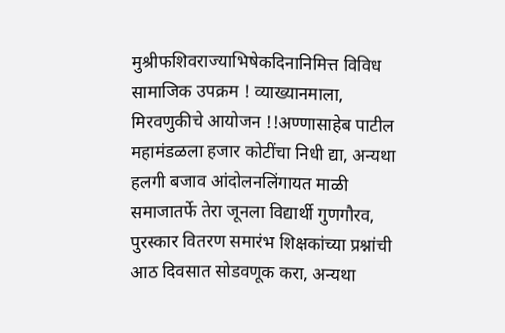मुश्रीफशिवराज्याभिषेकदिनानिमित्त विविध सामाजिक उपक्रम ! व्याख्यानमाला, मिरवणुकीचे आयोजन !!अण्णासाहेब पाटील महामंडळला हजार कोटींचा निधी द्या, अन्यथा हलगी बजाव आंदोलनलिंगायत माळी समाजातर्फे तेरा जूनला विद्यार्थी गुणगौरव, पुरस्कार वितरण समारंभ शिक्षकांच्या प्रश्नांची आठ दिवसात सोडवणूक करा, अन्यथा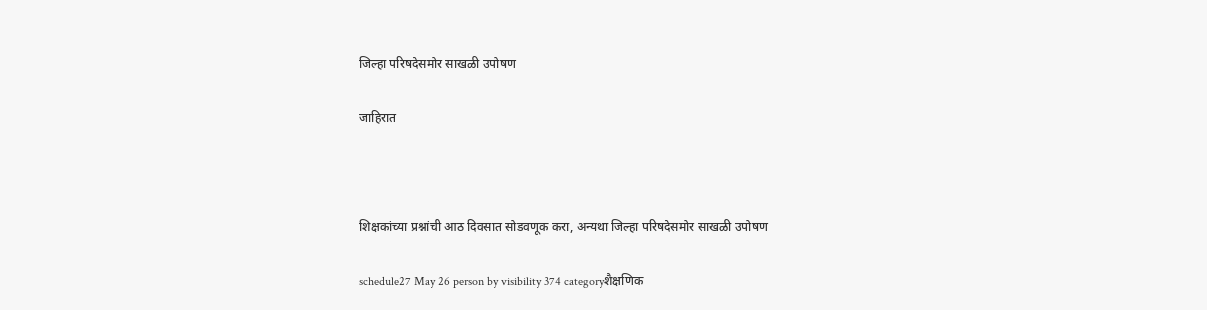जिल्हा परिषदेसमोर साखळी उपोषण

जाहिरात



शिक्षकांच्या प्रश्नांची आठ दिवसात सोडवणूक करा, अन्यथा जिल्हा परिषदेसमोर साखळी उपोषण

schedule27 May 26 person by visibility 374 categoryशैक्षणिक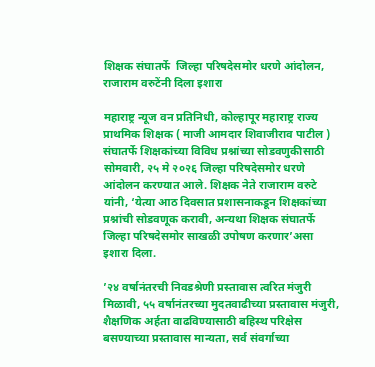शिक्षक संघातर्फे  जिल्हा परिषदेसमोर धरणे आंदोलन, राजाराम वरुटेंनी दिला इशारा

महाराष्ट्र न्यूज वन प्रतिनिधी, कोल्हापूर महाराष्ट्र राज्य प्राथमिक शिक्षक ( माजी आमदार शिवाजीराव पाटील ) संघातर्फे शिक्षकांच्या विविध प्रश्नांच्या सोडवणुकीसाठी सोमवारी, २५ मे २०२६ जिल्हा परिषदेसमोर धरणे आंदोलन करण्यात आले. शिक्षक नेते राजाराम वरुटे यांनी, ‘येत्या आठ दिवसात प्रशासनाकडून शिक्षकांच्या प्रश्नांची सोडवणूक करावी, अन्यथा शिक्षक संघातर्फे जिल्हा परिषदेसमोर साखळी उपोषण करणार’असा इशारा दिला.

’२४ वर्षानंतरची निवडश्रेणी प्रस्तावास त्वरित मंजुरी मिळावी, ५५ वर्षानंतरच्या मुदतवाढीच्या प्रस्तावास मंजुरी, शैक्षणिक अर्हता वाढविण्यासाठी बहिस्थ परिक्षेस बसण्याच्या प्रस्तावास मान्यता, सर्व संवर्गाच्या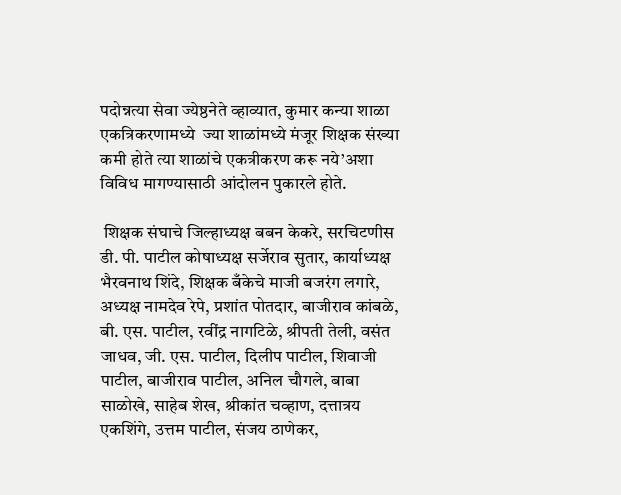पदोन्नत्या सेवा ज्येष्ठनेते व्हाव्यात, कुमार कन्या शाळा एकत्रिकरणामध्ये  ज्या शाळांमध्ये मंजूर शिक्षक संख्या कमी होते त्या शाळांचे एकत्रीकरण करू नये’अशा विविध मागण्यासाठी आंदोलन पुकारले होते.

 शिक्षक संघाचे जिल्हाध्यक्ष बबन केकरे, सरचिटणीस डी. पी. पाटील कोषाध्यक्ष सर्जेराव सुतार, कार्याध्यक्ष भैरवनाथ शिंदे, शिक्षक बँकेचे माजी बजरंग लगारे, अध्यक्ष नामदेव रेपे, प्रशांत पोतदार, बाजीराव कांबळे, बी. एस. पाटील, रवींद्र नागटिळे, श्रीपती तेली, वसंत जाधव, जी. एस. पाटील, दिलीप पाटील, शिवाजी पाटील, बाजीराव पाटील, अनिल चौगले, बाबा साळोखे, साहेब शेख, श्रीकांत चव्हाण, दत्तात्रय एकशिंगे, उत्तम पाटील, संजय ठाणेकर,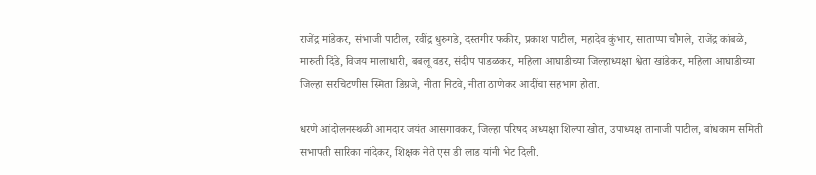राजेंद्र मांडेकर, संभाजी पाटील, रवींद्र धुरुगडे, दस्तगीर फकीर, प्रकाश पाटील, महादेव कुंभार, साताप्पा चौगले, राजेंद्र कांबळे, मारुती दिंडे, विजय मालाधारी, बबलू वडर, संदीप पाडळकर, महिला आघाडीच्या जिल्हाध्यक्षा श्वेता खांडेकर, महिला आघाडीच्या जिल्हा सरचिटणीस स्मिता डिग्रजे, नीता निटवे, नीता ठाणेकर आदींचा सहभाग होता.

धरणे आंदोलनस्थळी आमदार जयंत आसगावकर, जिल्हा परिषद अध्यक्षा शिल्पा खोत, उपाध्यक्ष तानाजी पाटील, बांधकाम समिती सभापती सारिका नांदेकर, शिक्षक नेते एस डी लाड यांनी भेट दिली.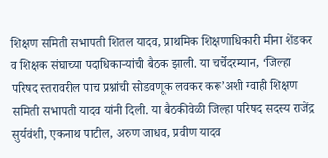शिक्षण समिती सभापती शितल यादव, प्राथमिक शिक्षणाधिकारी मीना शेंडकर व शिक्षक संघाच्या पदाधिकाऱ्यांची बैठक झाली. या चर्चेदरम्यान, ‘जिल्हा परिषद स्तरावरील पाच प्रश्नांची सोडवणूक लवकर करू’अशी ग्वाही शिक्षण समिती सभापती यादव यांनी दिली. या बैठकीवेळी जिल्हा परिषद सदस्य राजेंद्र सुर्यवंशी, एकनाथ पाटील, अरुण जाधव, प्रवीण यादव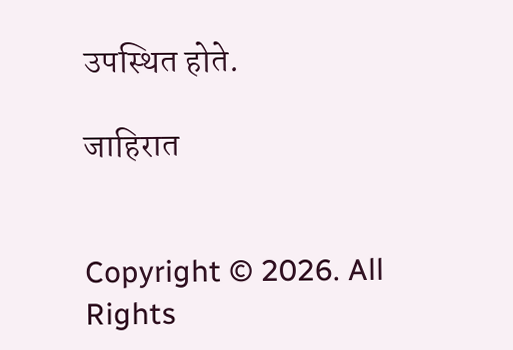उपस्थित होते.

जाहिरात


Copyright © 2026. All Rights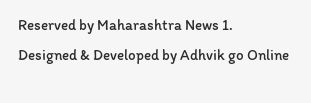Reserved by Maharashtra News 1.
Designed & Developed by Adhvik go Online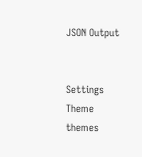JSON Output


Settings
Theme
themes